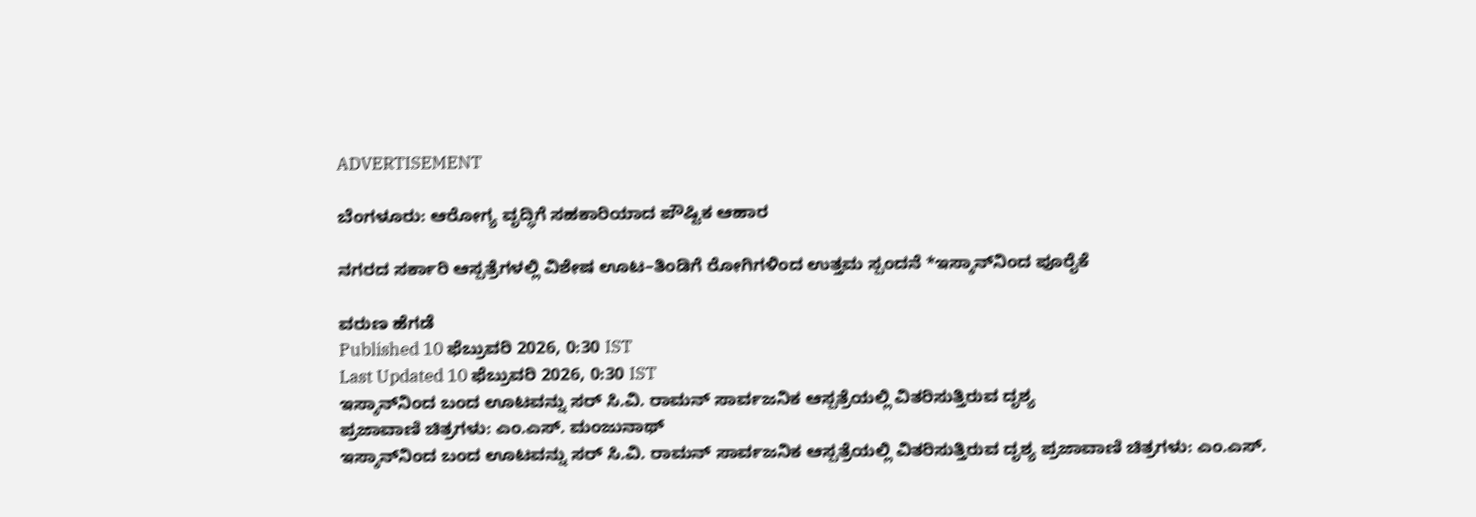ADVERTISEMENT

ಬೆಂಗಳೂರು: ಆರೋಗ್ಯ ವೃದ್ಧಿಗೆ ಸಹಕಾರಿಯಾದ ಪೌಷ್ಟಿಕ ಆಹಾರ

ನಗರದ ಸರ್ಕಾರಿ ಆಸ್ಪತ್ರೆಗಳಲ್ಲಿ ವಿಶೇಷ ಊಟ–ತಿಂಡಿಗೆ ರೋಗಿಗಳಿಂದ ಉತ್ತಮ ಸ್ಪಂದನೆ *ಇಸ್ಕಾನ್‌ನಿಂದ ಪೂರೈಕೆ

ವರುಣ ಹೆಗಡೆ
Published 10 ಫೆಬ್ರುವರಿ 2026, 0:30 IST
Last Updated 10 ಫೆಬ್ರುವರಿ 2026, 0:30 IST
ಇಸ್ಕಾನ್‌ನಿಂದ ಬಂದ ಊಟವನ್ನು ಸರ್ ಸಿ.ವಿ. ರಾಮನ್ ಸಾರ್ವಜನಿಕ ಆಸ್ಪತ್ರೆಯಲ್ಲಿ ವಿತರಿಸುತ್ತಿರುವ ದೃಶ್ಯ
ಪ್ರಜಾವಾಣಿ ಚಿತ್ರಗಳು: ಎಂ.ಎಸ್. ಮಂಜುನಾಥ್
ಇಸ್ಕಾನ್‌ನಿಂದ ಬಂದ ಊಟವನ್ನು ಸರ್ ಸಿ.ವಿ. ರಾಮನ್ ಸಾರ್ವಜನಿಕ ಆಸ್ಪತ್ರೆಯಲ್ಲಿ ವಿತರಿಸುತ್ತಿರುವ ದೃಶ್ಯ ಪ್ರಜಾವಾಣಿ ಚಿತ್ರಗಳು: ಎಂ.ಎಸ್.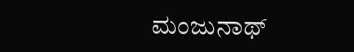ಮಂಜುನಾಥ್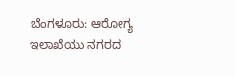ಬೆಂಗಳೂರು: ಆರೋಗ್ಯ ಇಲಾಖೆಯು ನಗರದ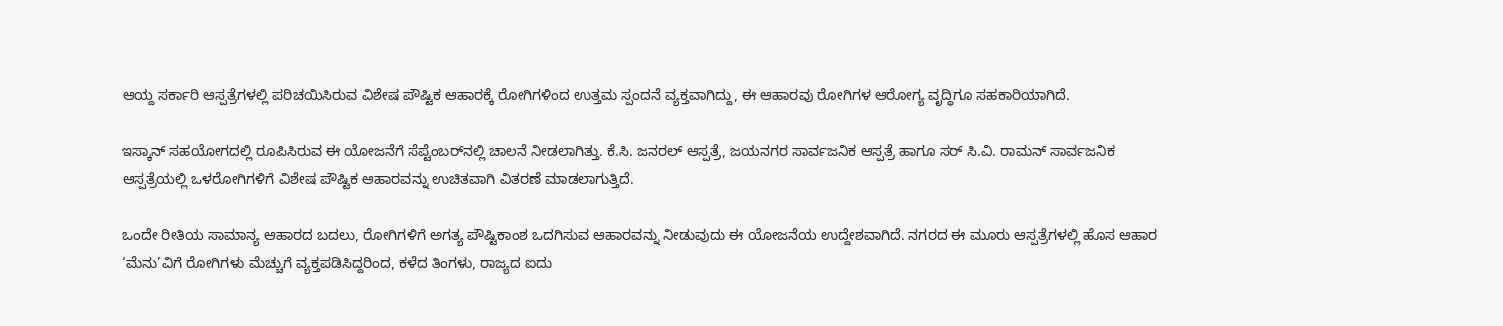ಆಯ್ದ ಸರ್ಕಾರಿ ಆಸ್ಪತ್ರೆಗಳಲ್ಲಿ ಪರಿಚಯಿಸಿರುವ ವಿಶೇಷ ಪೌಷ್ಟಿಕ ಆಹಾರಕ್ಕೆ ರೋಗಿಗಳಿಂದ ಉತ್ತಮ ಸ್ಪಂದನೆ ವ್ಯಕ್ತವಾಗಿದ್ದು, ಈ ಆಹಾರವು ರೋಗಿಗಳ ಆರೋಗ್ಯ ವೃದ್ಧಿಗೂ ಸಹಕಾರಿಯಾಗಿದೆ.

ಇಸ್ಕಾನ್‌ ಸಹಯೋಗದಲ್ಲಿ ರೂಪಿಸಿರುವ ಈ ಯೋಜನೆಗೆ ಸೆಪ್ಟೆಂಬರ್‌ನಲ್ಲಿ ಚಾಲನೆ ನೀಡಲಾಗಿತ್ತು. ಕೆ.ಸಿ. ಜನರಲ್ ಆಸ್ಪತ್ರೆ, ಜಯನಗರ ಸಾರ್ವಜನಿಕ ಆಸ್ಪತ್ರೆ ಹಾಗೂ ಸರ್ ಸಿ.ವಿ. ರಾಮನ್ ಸಾರ್ವಜನಿಕ ಆಸ್ಪತ್ರೆಯಲ್ಲಿ ಒಳರೋಗಿಗಳಿಗೆ ವಿಶೇಷ ಪೌಷ್ಟಿಕ ಆಹಾರವನ್ನು ಉಚಿತವಾಗಿ ವಿತರಣೆ ಮಾಡಲಾಗುತ್ತಿದೆ.

ಒಂದೇ ರೀತಿಯ ಸಾಮಾನ್ಯ ಆಹಾರದ ಬದಲು, ರೋಗಿಗಳಿಗೆ ಅಗತ್ಯ ಪೌಷ್ಟಿಕಾಂಶ ಒದಗಿಸುವ ಆಹಾರವನ್ನು ನೀಡುವುದು ಈ ಯೋಜನೆಯ ಉದ್ದೇಶವಾಗಿದೆ. ನಗರದ ಈ ಮೂರು ಆಸ್ಪತ್ರೆಗಳಲ್ಲಿ ಹೊಸ ಆಹಾರ ‘ಮೆನು’ವಿಗೆ ರೋಗಿಗಳು ಮೆಚ್ಚುಗೆ ವ್ಯಕ್ತಪಡಿಸಿದ್ದರಿಂದ, ಕಳೆದ ತಿಂಗಳು, ರಾಜ್ಯದ ಐದು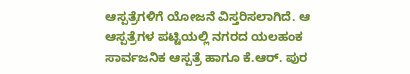ಆಸ್ಪತ್ರೆಗಳಿಗೆ ಯೋಜನೆ ವಿಸ್ತರಿಸಲಾಗಿದೆ. ಆ ಆಸ್ಪತ್ರೆಗಳ ಪಟ್ಟಿಯಲ್ಲಿ ನಗರದ ಯಲಹಂಕ ಸಾರ್ವಜನಿಕ ಆಸ್ಪತ್ರೆ ಹಾಗೂ ಕೆ.ಆರ್. ಪುರ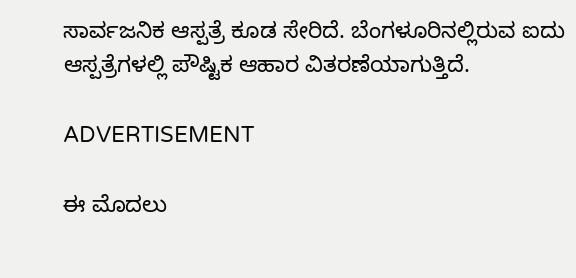ಸಾರ್ವಜನಿಕ ಆಸ್ಪತ್ರೆ ಕೂಡ ಸೇರಿದೆ. ಬೆಂಗಳೂರಿನಲ್ಲಿರುವ ಐದು ಆಸ್ಪತ್ರೆಗಳಲ್ಲಿ ಪೌಷ್ಟಿಕ ಆಹಾರ ವಿತರಣೆಯಾಗುತ್ತಿದೆ.

ADVERTISEMENT

ಈ ಮೊದಲು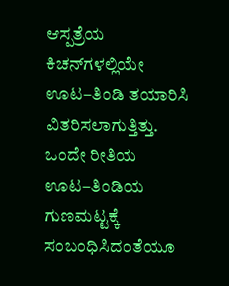ಆಸ್ಪತ್ರೆಯ ಕಿಚನ್‌ಗಳಲ್ಲಿಯೇ ಊಟ–ತಿಂಡಿ ತಯಾರಿಸಿ ವಿತರಿಸಲಾಗುತ್ತಿತ್ತು. ಒಂದೇ ರೀತಿಯ ಊಟ–ತಿಂಡಿಯ ಗುಣಮಟ್ಟಕ್ಕೆ ಸಂಬಂಧಿಸಿದಂತೆಯೂ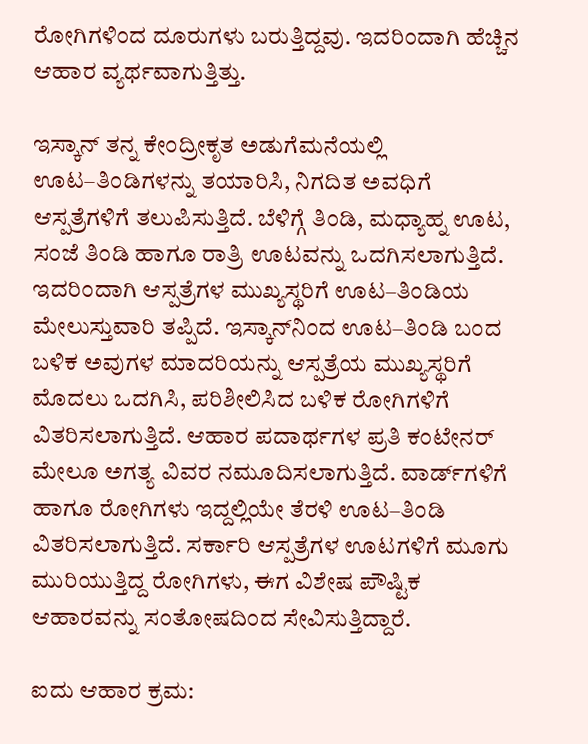ರೋಗಿಗಳಿಂದ ದೂರುಗಳು ಬರುತ್ತಿದ್ದವು. ಇದರಿಂದಾಗಿ ಹೆಚ್ಚಿನ ಆಹಾರ ವ್ಯರ್ಥವಾಗುತ್ತಿತ್ತು.

ಇಸ್ಕಾನ್‌ ತನ್ನ ಕೇಂದ್ರೀಕೃತ ಅಡುಗೆಮನೆಯಲ್ಲಿ ಊಟ–ತಿಂಡಿಗಳನ್ನು ತಯಾರಿಸಿ, ನಿಗದಿತ ಅವಧಿಗೆ ಆಸ್ಪತ್ರೆಗಳಿಗೆ ತಲುಪಿಸುತ್ತಿದೆ. ಬೆಳಿಗ್ಗೆ ತಿಂಡಿ, ಮಧ್ಯಾಹ್ನ ಊಟ, ಸಂಜೆ ತಿಂಡಿ ಹಾಗೂ ರಾತ್ರಿ ಊಟವನ್ನು ಒದಗಿಸಲಾಗುತ್ತಿದೆ. ಇದರಿಂದಾಗಿ ಆಸ್ಪತ್ರೆಗಳ ಮುಖ್ಯಸ್ಥರಿಗೆ ಊಟ–ತಿಂಡಿಯ ಮೇಲುಸ್ತುವಾರಿ ತಪ್ಪಿದೆ. ಇಸ್ಕಾನ್‌ನಿಂದ ಊಟ–ತಿಂಡಿ ಬಂದ ಬಳಿಕ ಅವುಗಳ ಮಾದರಿಯನ್ನು ಆಸ್ಪತ್ರೆಯ ಮುಖ್ಯಸ್ಥರಿಗೆ ಮೊದಲು ಒದಗಿಸಿ, ಪರಿಶೀಲಿಸಿದ ಬಳಿಕ ರೋಗಿಗಳಿಗೆ ವಿತರಿಸಲಾಗುತ್ತಿದೆ. ಆಹಾರ ಪದಾರ್ಥಗಳ ಪ್ರತಿ ಕಂಟೇನರ್‌ ಮೇಲೂ ಅಗತ್ಯ ವಿವರ ನಮೂದಿಸಲಾಗುತ್ತಿದೆ. ವಾರ್ಡ್‌ಗಳಿಗೆ ಹಾಗೂ ರೋಗಿಗಳು ಇದ್ದಲ್ಲಿಯೇ ತೆರಳಿ ಊಟ–ತಿಂಡಿ ವಿತರಿಸಲಾಗುತ್ತಿದೆ. ಸರ್ಕಾರಿ ಆಸ್ಪತ್ರೆಗಳ ಊಟಗಳಿಗೆ ಮೂಗು ಮುರಿಯುತ್ತಿದ್ದ ರೋಗಿಗಳು, ಈಗ ವಿಶೇಷ ಪೌಷ್ಟಿಕ ಆಹಾರವನ್ನು ಸಂತೋಷದಿಂದ ಸೇವಿಸುತ್ತಿದ್ದಾರೆ.

ಐದು ಆಹಾರ ಕ್ರಮ: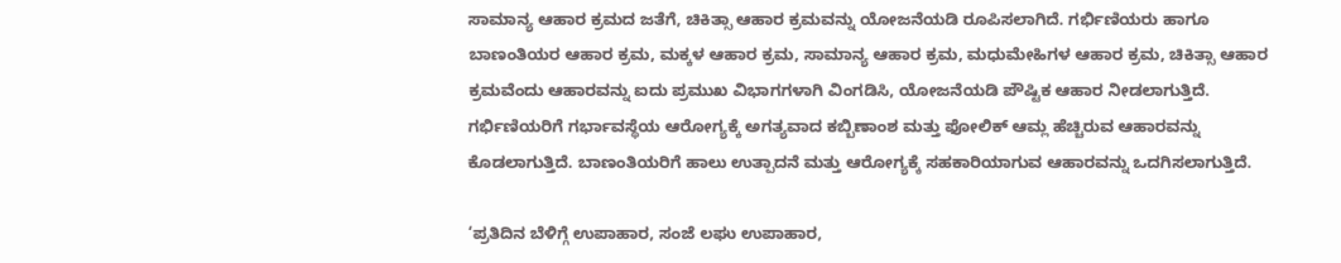ಸಾಮಾನ್ಯ ಆಹಾರ ಕ್ರಮದ ಜತೆಗೆ, ಚಿಕಿತ್ಸಾ ಆಹಾರ ಕ್ರಮವನ್ನು ಯೋಜನೆಯಡಿ ರೂಪಿಸಲಾಗಿದೆ. ಗರ್ಭಿಣಿಯರು ಹಾಗೂ ಬಾಣಂತಿಯರ ಆಹಾರ ಕ್ರಮ, ಮಕ್ಕಳ ಆಹಾರ ಕ್ರಮ, ಸಾಮಾನ್ಯ ಆಹಾರ ಕ್ರಮ, ಮಧುಮೇಹಿಗಳ ಆಹಾರ ಕ್ರಮ, ಚಿಕಿತ್ಸಾ ಆಹಾರ ಕ್ರಮವೆಂದು ಆಹಾರವನ್ನು ಐದು ಪ್ರಮುಖ ವಿಭಾಗಗಳಾಗಿ ವಿಂಗಡಿಸಿ, ಯೋಜನೆಯಡಿ ಪೌಷ್ಟಿಕ ಆಹಾರ ನೀಡಲಾಗುತ್ತಿದೆ. ಗರ್ಭಿಣಿಯರಿಗೆ ಗರ್ಭಾವಸ್ಥೆಯ ಆರೋಗ್ಯಕ್ಕೆ ಅಗತ್ಯವಾದ ಕಬ್ಬಿಣಾಂಶ ಮತ್ತು ಫೋಲಿಕ್ ಆಮ್ಲ ಹೆಚ್ಚಿರುವ ಆಹಾರವನ್ನು ಕೊಡಲಾಗುತ್ತಿದೆ. ಬಾಣಂತಿಯರಿಗೆ ಹಾಲು ಉತ್ಪಾದನೆ ಮತ್ತು ಆರೋಗ್ಯಕ್ಕೆ ಸಹಕಾರಿಯಾಗುವ ಆಹಾರವನ್ನು ಒದಗಿಸಲಾಗುತ್ತಿದೆ.

‘ಪ್ರತಿದಿನ ಬೆಳಿಗ್ಗೆ ಉಪಾಹಾರ, ಸಂಜೆ ಲಘು ಉಪಾಹಾರ,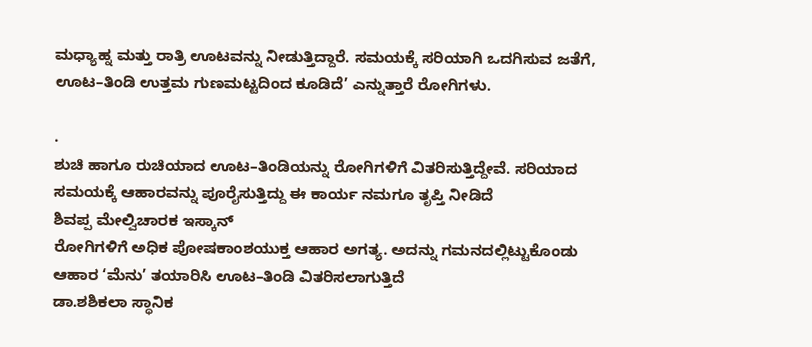ಮಧ್ಯಾಹ್ನ ಮತ್ತು ರಾತ್ರಿ ಊಟವನ್ನು ನೀಡುತ್ತಿದ್ದಾರೆ. ಸಮಯಕ್ಕೆ ಸರಿಯಾಗಿ ಒದಗಿಸುವ ಜತೆಗೆ, ಊಟ–ತಿಂಡಿ ಉತ್ತಮ ಗುಣಮಟ್ಟದಿಂದ ಕೂಡಿದೆ’ ಎನ್ನುತ್ತಾರೆ ರೋಗಿಗಳು.

.
ಶುಚಿ ಹಾಗೂ ರುಚಿಯಾದ ಊಟ–ತಿಂಡಿಯನ್ನು ರೋಗಿಗಳಿಗೆ ವಿತರಿಸುತ್ತಿದ್ದೇವೆ. ಸರಿಯಾದ ಸಮಯಕ್ಕೆ ಆಹಾರವನ್ನು ಪೂರೈಸುತ್ತಿದ್ದು ಈ ಕಾರ್ಯ ನಮಗೂ ತೃಪ್ತಿ ನೀಡಿದೆ
ಶಿವಪ್ಪ ಮೇಲ್ವಿಚಾರಕ ಇಸ್ಕಾನ್
ರೋಗಿಗಳಿಗೆ ಅಧಿಕ ಪೋಷಕಾಂಶಯುಕ್ತ ಆಹಾರ ಅಗತ್ಯ. ಅದನ್ನು ಗಮನದಲ್ಲಿಟ್ಟುಕೊಂಡು ಆಹಾರ ‘ಮೆನು’ ತಯಾರಿಸಿ ಊಟ–ತಿಂಡಿ ವಿತರಿಸಲಾಗುತ್ತಿದೆ
ಡಾ.ಶಶಿಕಲಾ ಸ್ಥಾನಿಕ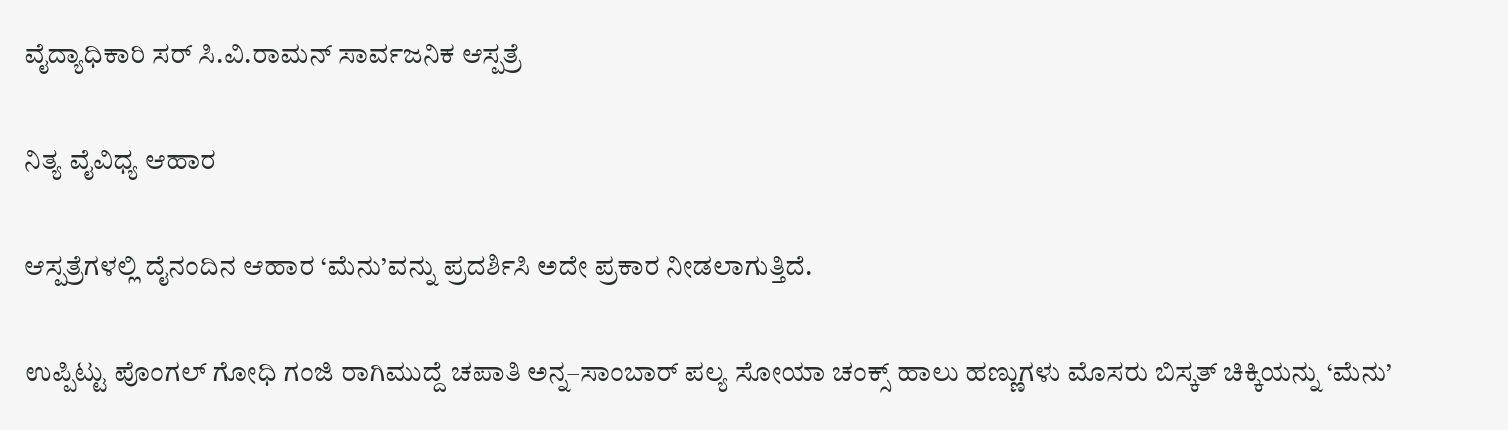ವೈದ್ಯಾಧಿಕಾರಿ ಸರ್ ಸಿ.ವಿ.ರಾಮನ್ ಸಾರ್ವಜನಿಕ ಆಸ್ಪತ್ರೆ

ನಿತ್ಯ ವೈವಿಧ್ಯ ಆಹಾರ

ಆಸ್ಪತ್ರೆಗಳಲ್ಲಿ ದೈನಂದಿನ ಆಹಾರ ‘ಮೆನು’ವನ್ನು ಪ್ರದರ್ಶಿಸಿ ಅದೇ ಪ್ರಕಾರ ನೀಡಲಾಗುತ್ತಿದೆ.

ಉಪ್ಪಿಟ್ಟು ಪೊಂಗಲ್ ಗೋಧಿ ಗಂಜಿ ರಾಗಿಮುದ್ದೆ ಚಪಾತಿ ಅನ್ನ–ಸಾಂಬಾರ್ ಪಲ್ಯ ಸೋಯಾ ಚಂಕ್ಸ್ ಹಾಲು ಹಣ್ಣುಗಳು ಮೊಸರು ಬಿಸ್ಕತ್ ಚಿಕ್ಕಿಯನ್ನು ‘ಮೆನು’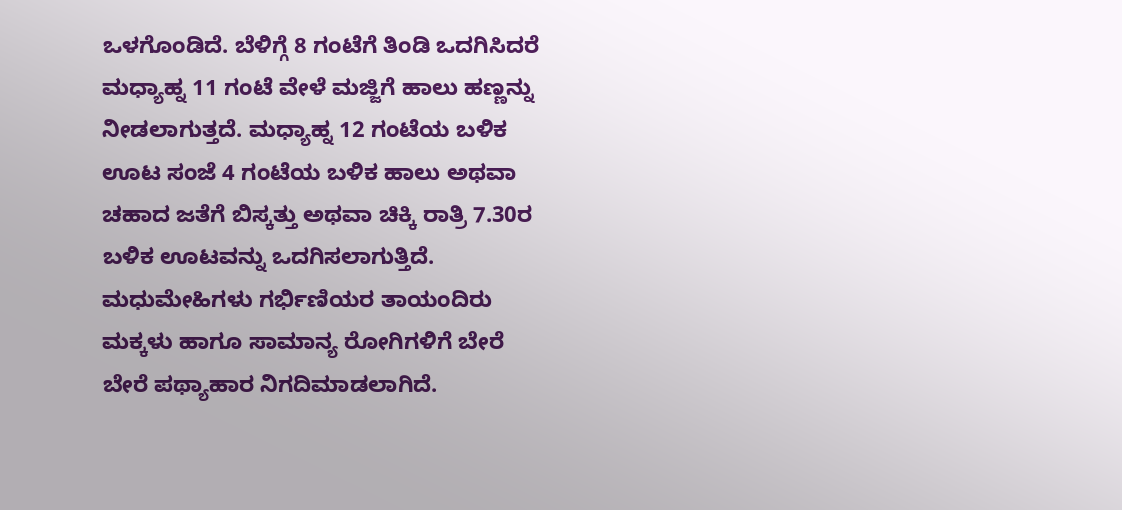ಒಳಗೊಂಡಿದೆ. ಬೆಳಿಗ್ಗೆ 8 ಗಂಟೆಗೆ ತಿಂಡಿ ಒದಗಿಸಿದರೆ ಮಧ್ಯಾಹ್ನ 11 ಗಂಟೆ ವೇಳೆ ಮಜ್ಜಿಗೆ ಹಾಲು ಹಣ್ಣನ್ನು ನೀಡಲಾಗುತ್ತದೆ. ಮಧ್ಯಾಹ್ನ 12 ಗಂಟೆಯ ಬಳಿಕ ಊಟ ಸಂಜೆ 4 ಗಂಟೆಯ ಬಳಿಕ ಹಾಲು ಅಥವಾ ಚಹಾದ ಜತೆಗೆ ಬಿಸ್ಕತ್ತು ಅಥವಾ ಚಿಕ್ಕಿ ರಾತ್ರಿ 7.30ರ ಬಳಿಕ ಊಟವನ್ನು ಒದಗಿಸಲಾಗುತ್ತಿದೆ. ಮಧುಮೇಹಿಗಳು ಗರ್ಭಿಣಿಯರ ತಾಯಂದಿರು ಮಕ್ಕಳು ಹಾಗೂ ಸಾಮಾನ್ಯ ರೋಗಿಗಳಿಗೆ ಬೇರೆ ಬೇರೆ ಪಥ್ಯಾಹಾರ ನಿಗದಿಮಾಡಲಾಗಿದೆ.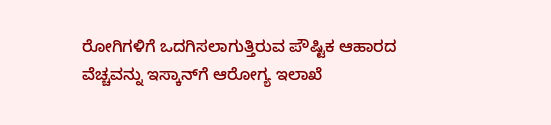ರೋಗಿಗಳಿಗೆ ಒದಗಿಸಲಾಗುತ್ತಿರುವ ಪೌಷ್ಟಿಕ ಆಹಾರದ ವೆಚ್ಚವನ್ನು ಇಸ್ಕಾನ್‌ಗೆ ಆರೋಗ್ಯ ಇಲಾಖೆ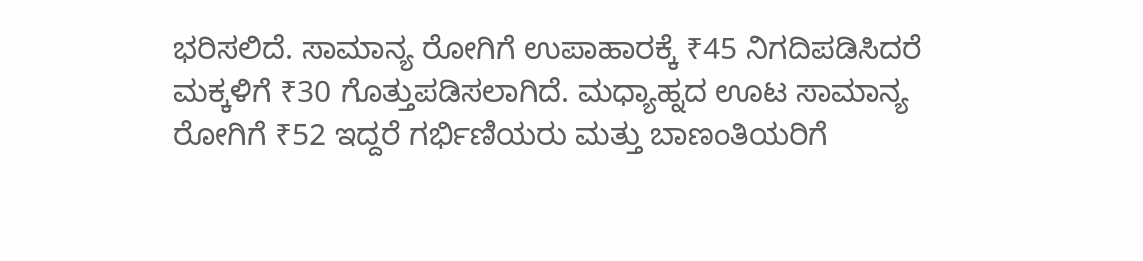ಭರಿಸಲಿದೆ. ಸಾಮಾನ್ಯ ರೋಗಿಗೆ ಉಪಾಹಾರಕ್ಕೆ ₹45 ನಿಗದಿಪಡಿಸಿದರೆ ಮಕ್ಕಳಿಗೆ ₹30 ಗೊತ್ತುಪಡಿಸಲಾಗಿದೆ. ಮಧ್ಯಾಹ್ನದ ಊಟ ಸಾಮಾನ್ಯ ರೋಗಿಗೆ ₹52 ಇದ್ದರೆ ಗರ್ಭಿಣಿಯರು ಮತ್ತು ಬಾಣಂತಿಯರಿಗೆ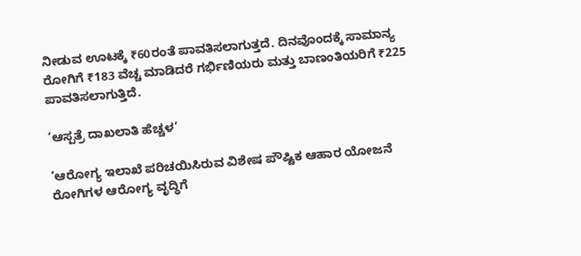ನೀಡುವ ಊಟಕ್ಕೆ ₹60ರಂತೆ ಪಾವತಿಸಲಾಗುತ್ತದೆ. ದಿನವೊಂದಕ್ಕೆ ಸಾಮಾನ್ಯ ರೋಗಿಗೆ ₹183 ವೆಚ್ಚ ಮಾಡಿದರೆ ಗರ್ಭಿಣಿಯರು ಮತ್ತು ಬಾಣಂತಿಯರಿಗೆ ₹225 ಪಾವತಿಸಲಾಗುತ್ತಿದೆ.

‘ಆಸ್ಪತ್ರೆ ದಾಖಲಾತಿ ಹೆಚ್ಚಳ’

‘ಆರೋಗ್ಯ ಇಲಾಖೆ ಪರಿಚಯಿಸಿರುವ ವಿಶೇಷ ಪೌಷ್ಟಿಕ ಆಹಾರ ಯೋಜನೆ ರೋಗಿಗಳ ಆರೋಗ್ಯ ವೃದ್ಧಿಗೆ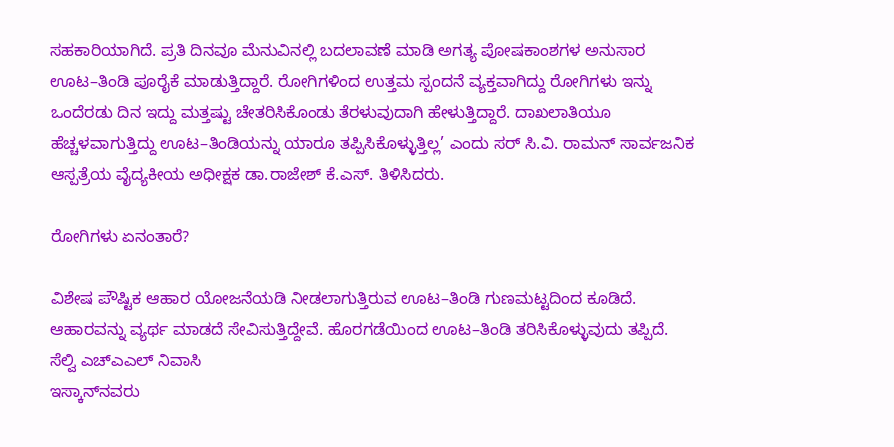ಸಹಕಾರಿಯಾಗಿದೆ. ಪ್ರತಿ ದಿನವೂ ಮೆನುವಿನಲ್ಲಿ ಬದಲಾವಣೆ ಮಾಡಿ ಅಗತ್ಯ ಪೋಷಕಾಂಶಗಳ ಅನುಸಾರ ಊಟ–ತಿಂಡಿ ಪೂರೈಕೆ ಮಾಡುತ್ತಿದ್ದಾರೆ. ರೋಗಿಗಳಿಂದ ಉತ್ತಮ ಸ್ಪಂದನೆ ವ್ಯಕ್ತವಾಗಿದ್ದು ರೋಗಿಗಳು ಇನ್ನು ಒಂದೆರಡು ದಿನ ಇದ್ದು ಮತ್ತಷ್ಟು ಚೇತರಿಸಿಕೊಂಡು ತೆರಳುವುದಾಗಿ ಹೇಳುತ್ತಿದ್ದಾರೆ. ದಾಖಲಾತಿಯೂ ಹೆಚ್ಚಳವಾಗುತ್ತಿದ್ದು ಊಟ–ತಿಂಡಿಯನ್ನು ಯಾರೂ ತಪ್ಪಿಸಿಕೊಳ್ಳುತ್ತಿಲ್ಲ’ ಎಂದು ಸರ್ ಸಿ.ವಿ. ರಾಮನ್ ಸಾರ್ವಜನಿಕ ಆಸ್ಪತ್ರೆಯ ವೈದ್ಯಕೀಯ ಅಧೀಕ್ಷಕ ಡಾ.ರಾಜೇಶ್ ಕೆ.ಎಸ್. ತಿಳಿಸಿದರು.

ರೋಗಿಗಳು ಏನಂತಾರೆ?

ವಿಶೇಷ ಪೌಷ್ಟಿಕ ಆಹಾರ ಯೋಜನೆಯಡಿ ನೀಡಲಾಗುತ್ತಿರುವ ಊಟ–ತಿಂಡಿ ಗುಣಮಟ್ಟದಿಂದ ಕೂಡಿದೆ. ಆಹಾರವನ್ನು ವ್ಯರ್ಥ ಮಾಡದೆ ಸೇವಿಸುತ್ತಿದ್ದೇವೆ. ಹೊರಗಡೆಯಿಂದ ಊಟ–ತಿಂಡಿ ತರಿಸಿಕೊಳ್ಳುವುದು ತಪ್ಪಿದೆ.
ಸೆಲ್ವಿ ಎಚ್‌ಎಎಲ್ ನಿವಾಸಿ
ಇಸ್ಕಾನ್‌ನವರು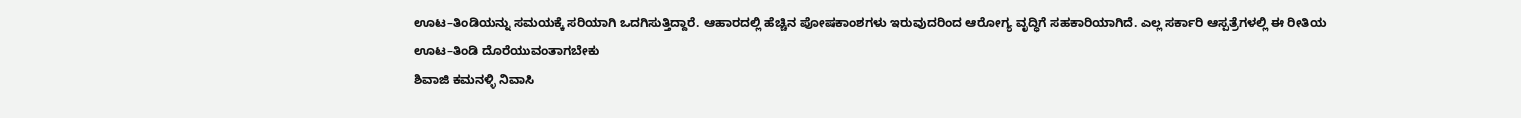ಊಟ–ತಿಂಡಿಯನ್ನು ಸಮಯಕ್ಕೆ ಸರಿಯಾಗಿ ಒದಗಿಸುತ್ತಿದ್ದಾರೆ. ಆಹಾರದಲ್ಲಿ ಹೆಚ್ಚಿನ ಪೋಷಕಾಂಶಗಳು ಇರುವುದರಿಂದ ಆರೋಗ್ಯ ವೃದ್ಧಿಗೆ ಸಹಕಾರಿಯಾಗಿದೆ. ಎಲ್ಲ ಸರ್ಕಾರಿ ಆಸ್ಪತ್ರೆಗಳಲ್ಲಿ ಈ ರೀತಿಯ ಊಟ–ತಿಂಡಿ ದೊರೆಯುವಂತಾಗಬೇಕು
ಶಿವಾಜಿ ಕಮನಳ್ಳಿ ನಿವಾಸಿ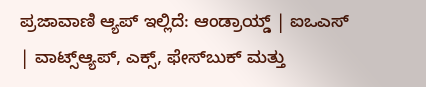ಪ್ರಜಾವಾಣಿ ಆ್ಯಪ್ ಇಲ್ಲಿದೆ: ಆಂಡ್ರಾಯ್ಡ್ | ಐಒಎಸ್ | ವಾಟ್ಸ್ಆ್ಯಪ್, ಎಕ್ಸ್, ಫೇಸ್‌ಬುಕ್ ಮತ್ತು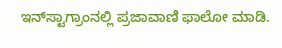ಇನ್‌ಸ್ಟಾಗ್ರಾಂನಲ್ಲಿ ಪ್ರಜಾವಾಣಿ ಫಾಲೋ ಮಾಡಿ.